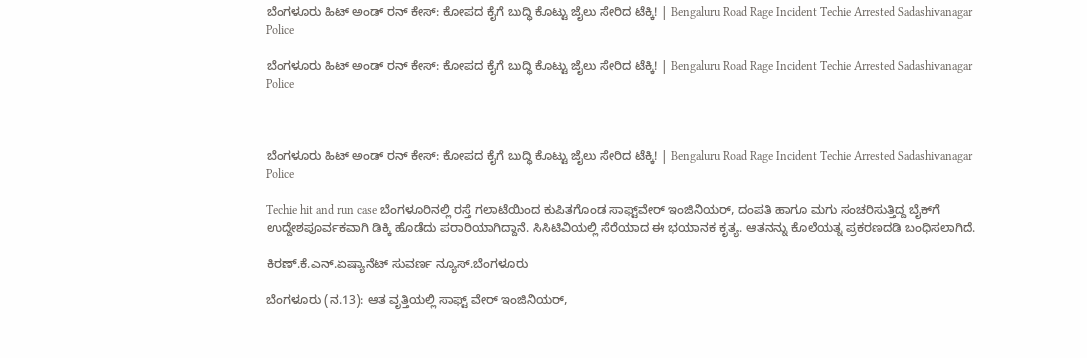ಬೆಂಗಳೂರು ಹಿಟ್‌ ಅಂಡ್ ರನ್ ಕೇಸ್: ಕೋಪದ ಕೈಗೆ ಬುದ್ಧಿ ಕೊಟ್ಟು ಜೈಲು ಸೇರಿದ ಟೆಕ್ಕಿ! | Bengaluru Road Rage Incident Techie Arrested Sadashivanagar Police

ಬೆಂಗಳೂರು ಹಿಟ್‌ ಅಂಡ್ ರನ್ ಕೇಸ್: ಕೋಪದ ಕೈಗೆ ಬುದ್ಧಿ ಕೊಟ್ಟು ಜೈಲು ಸೇರಿದ ಟೆಕ್ಕಿ! | Bengaluru Road Rage Incident Techie Arrested Sadashivanagar Police



ಬೆಂಗಳೂರು ಹಿಟ್‌ ಅಂಡ್ ರನ್ ಕೇಸ್: ಕೋಪದ ಕೈಗೆ ಬುದ್ಧಿ ಕೊಟ್ಟು ಜೈಲು ಸೇರಿದ ಟೆಕ್ಕಿ! | Bengaluru Road Rage Incident Techie Arrested Sadashivanagar Police

Techie hit and run case ಬೆಂಗಳೂರಿನಲ್ಲಿ ರಸ್ತೆ ಗಲಾಟೆಯಿಂದ ಕುಪಿತಗೊಂಡ ಸಾಫ್ಟ್‌ವೇರ್ ಇಂಜಿನಿಯರ್, ದಂಪತಿ ಹಾಗೂ ಮಗು ಸಂಚರಿಸುತ್ತಿದ್ದ ಬೈಕ್‌ಗೆ ಉದ್ದೇಶಪೂರ್ವಕವಾಗಿ ಡಿಕ್ಕಿ ಹೊಡೆದು ಪರಾರಿಯಾಗಿದ್ದಾನೆ. ಸಿಸಿಟಿವಿಯಲ್ಲಿ ಸೆರೆಯಾದ ಈ ಭಯಾನಕ ಕೃತ್ಯ. ಆತನನ್ನು ಕೊಲೆಯತ್ನ ಪ್ರಕರಣದಡಿ ಬಂಧಿಸಲಾಗಿದೆ.

ಕಿರಣ್.ಕೆ.ಎನ್.ಏಷ್ಯಾನೆಟ್ ಸುವರ್ಣ ನ್ಯೂಸ್.ಬೆಂಗಳೂರು

ಬೆಂಗಳೂರು (ನ.13): ಆತ ವೃತ್ತಿಯಲ್ಲಿ ಸಾಫ್ಟ್ ವೇರ್ ಇಂಜಿನಿಯರ್,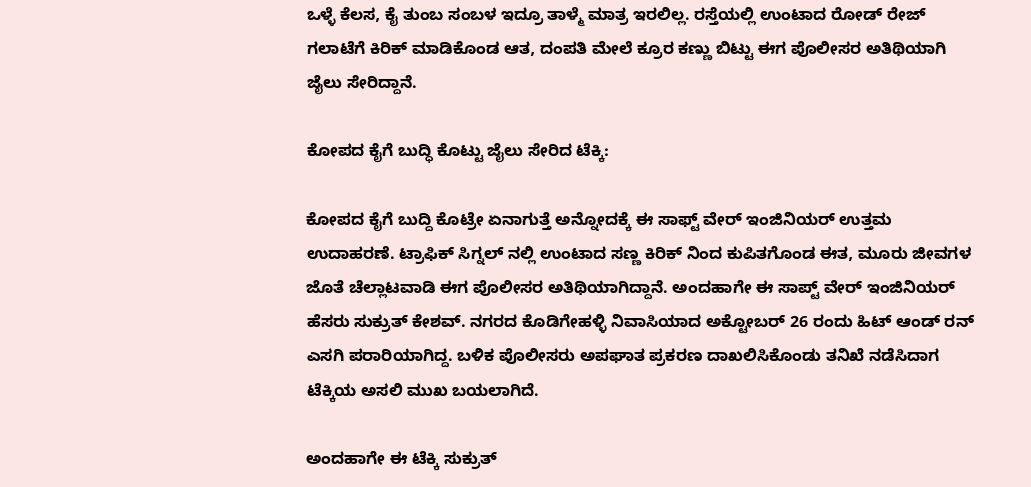ಒಳ್ಳೆ ಕೆಲಸ, ಕೈ ತುಂಬ ಸಂಬಳ ಇದ್ರೂ ತಾಳ್ಮೆ ಮಾತ್ರ ಇರಲಿಲ್ಲ. ರಸ್ತೆಯಲ್ಲಿ ಉಂಟಾದ ರೋಡ್ ರೇಜ್ ಗಲಾಟೆಗೆ ಕಿರಿಕ್ ಮಾಡಿಕೊಂಡ ಆತ, ದಂಪತಿ ಮೇಲೆ ಕ್ರೂರ ಕಣ್ಣು ಬಿಟ್ಟು ಈಗ ಪೊಲೀಸರ ಅತಿಥಿಯಾಗಿ ಜೈಲು ಸೇರಿದ್ದಾನೆ.

ಕೋಪದ ಕೈಗೆ ಬುದ್ಧಿ ಕೊಟ್ಟು ಜೈಲು ಸೇರಿದ ಟೆಕ್ಕಿ:

ಕೋಪದ ಕೈಗೆ ಬುದ್ದಿ ಕೊಟ್ರೇ ಏನಾಗುತ್ತೆ ಅನ್ನೋದಕ್ಕೆ ಈ ಸಾಫ್ಟ್ ವೇರ್ ಇಂಜಿನಿಯರ್ ಉತ್ತಮ ಉದಾಹರಣೆ. ಟ್ರಾಫಿಕ್ ಸಿಗ್ನಲ್ ನಲ್ಲಿ ಉಂಟಾದ ಸಣ್ಣ ಕಿರಿಕ್ ನಿಂದ ಕುಪಿತಗೊಂಡ ಈತ, ಮೂರು ಜೀವಗಳ ಜೊತೆ ಚೆಲ್ಲಾಟವಾಡಿ ಈಗ ಪೊಲೀಸರ ಅತಿಥಿಯಾಗಿದ್ದಾನೆ. ಅಂದಹಾಗೇ ಈ ಸಾಪ್ಟ್ ವೇರ್ ಇಂಜಿನಿಯರ್ ಹೆಸರು ಸುಕ್ರುತ್ ಕೇಶವ್. ನಗರದ ಕೊಡಿಗೇಹಳ್ಳಿ ನಿವಾಸಿಯಾದ ಅಕ್ಟೋಬರ್ 26 ರಂದು ಹಿಟ್ ಆಂಡ್ ರನ್ ಎಸಗಿ ಪರಾರಿಯಾಗಿದ್ದ. ಬಳಿಕ ಪೊಲೀಸರು ಅಪಘಾತ ಪ್ರಕರಣ ದಾಖಲಿಸಿಕೊಂಡು ತನಿಖೆ ನಡೆಸಿದಾಗ ಟೆಕ್ಕಿಯ ಅಸಲಿ ಮುಖ ಬಯಲಾಗಿದೆ.

ಅಂದಹಾಗೇ ಈ ಟೆಕ್ಕಿ ಸುಕ್ರುತ್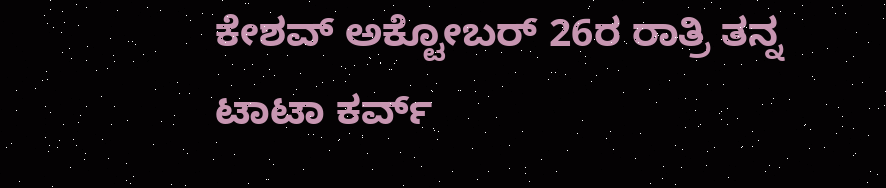ಕೇಶವ್ ಅಕ್ಟೋಬರ್ 26ರ ರಾತ್ರಿ ತನ್ನ ಟಾಟಾ ಕರ್ವ್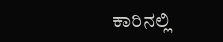ಕಾರಿನಲ್ಲಿ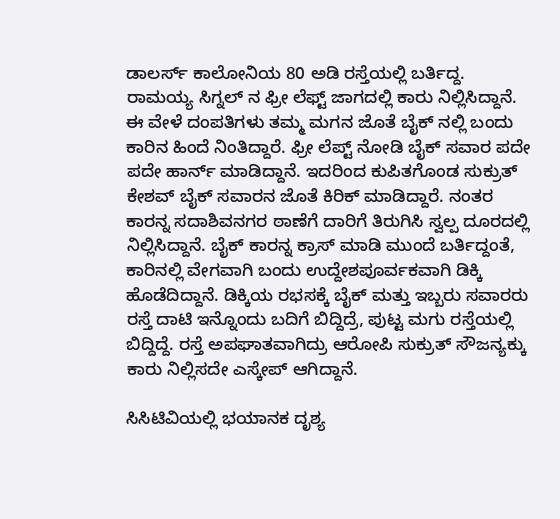ಡಾಲರ್ಸ್ ಕಾಲೋನಿಯ 80 ಅಡಿ ರಸ್ತೆಯಲ್ಲಿ ಬರ್ತಿದ್ದ. ರಾಮಯ್ಯ ಸಿಗ್ನಲ್ ನ ಫ್ರೀ ಲೆಫ್ಟ್ ಜಾಗದಲ್ಲಿ ಕಾರು ನಿಲ್ಲಿಸಿದ್ದಾನೆ. ಈ ವೇಳೆ ದಂಪತಿಗಳು ತಮ್ಮ‌ ಮಗನ ಜೊತೆ ಬೈಕ್ ನಲ್ಲಿ ಬಂದು ಕಾರಿನ ಹಿಂದೆ ನಿಂತಿದ್ದಾರೆ. ಫ್ರೀ ಲೆಪ್ಟ್ ನೋಡಿ ಬೈಕ್ ಸವಾರ ಪದೇ ಪದೇ ಹಾರ್ನ್ ಮಾಡಿದ್ದಾನೆ. ಇದರಿಂದ ಕುಪಿತಗೊಂಡ ಸುಕ್ರುತ್ ಕೇಶವ್ ಬೈಕ್ ಸವಾರನ‌ ಜೊತೆ ಕಿರಿಕ್ ಮಾಡಿದ್ದಾರೆ. ನಂತರ ಕಾರನ್ನ ಸದಾಶಿವನಗರ ಠಾಣೆಗೆ ದಾರಿಗೆ ತಿರುಗಿಸಿ ಸ್ವಲ್ಪ ದೂರದಲ್ಲಿ ನಿಲ್ಲಿಸಿದ್ದಾನೆ. ಬೈಕ್ ಕಾರನ್ನ‌ ಕ್ರಾಸ್ ಮಾಡಿ ಮುಂದೆ ಬರ್ತಿದ್ದಂತೆ, ಕಾರಿನಲ್ಲಿ ವೇಗವಾಗಿ ಬಂದು ಉದ್ದೇಶಪೂರ್ವಕವಾಗಿ ಡಿಕ್ಕಿ ಹೊಡೆದಿದ್ದಾನೆ. ಡಿಕ್ಕಿಯ ರಭಸಕ್ಕೆ ಬೈಕ್ ಮತ್ತು ಇಬ್ಬರು ಸವಾರರು ರಸ್ತೆ ದಾಟಿ ಇನ್ನೊಂದು ಬದಿಗೆ ಬಿದ್ದಿದ್ರೆ, ಪುಟ್ಟ ಮಗು ರಸ್ತೆಯಲ್ಲಿ ಬಿದ್ದಿದ್ದೆ. ರಸ್ತೆ ಅಪಘಾತವಾಗಿದ್ರು ಆರೋಪಿ‌ ಸುಕ್ರುತ್ ಸೌಜನ್ಯಕ್ಕು ಕಾರು ನಿಲ್ಲಿಸದೇ ಎಸ್ಕೇಪ್ ಆಗಿದ್ದಾನೆ.

ಸಿಸಿಟಿವಿಯಲ್ಲಿ ಭಯಾನಕ ದೃಶ್ಯ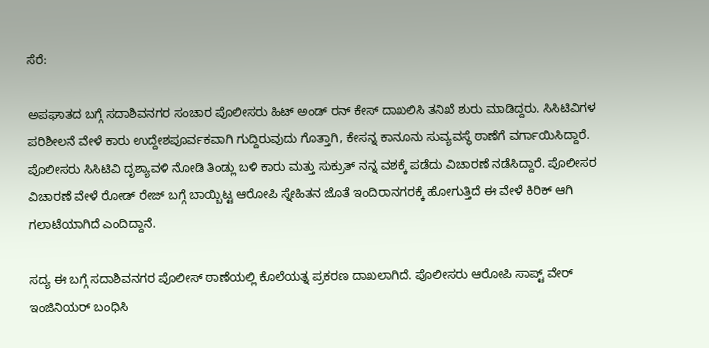ಸೆರೆ:

ಅಪಘಾತದ ಬಗ್ಗೆ ಸದಾಶಿವನಗರ ಸಂಚಾರ ಪೊಲೀಸರು ಹಿಟ್ ಅಂಡ್ ರನ್ ಕೇಸ್ ದಾಖಲಿಸಿ ತನಿಖೆ ಶುರು ಮಾಡಿದ್ದರು. ಸಿಸಿಟಿವಿಗಳ ಪರಿಶೀಲನೆ ವೇಳೆ ಕಾರು ಉದ್ದೇಶಪೂರ್ವಕವಾಗಿ ಗುದ್ದಿರುವುದು ಗೊತ್ತಾಗಿ, ಕೇಸನ್ನ ಕಾನೂನು ಸುವ್ಯವಸ್ಥೆ ಠಾಣೆಗೆ ವರ್ಗಾಯಿಸಿದ್ದಾರೆ. ಪೊಲೀಸರು ಸಿಸಿಟಿವಿ ದೃಶ್ಯಾವಳಿ‌ ನೋಡಿ‌ ತಿಂಡ್ಲು ಬಳಿ ಕಾರು ಮತ್ತು ಸುಕ್ರುತ್ ನನ್ನ ವಶಕ್ಕೆ ಪಡೆದು ವಿಚಾರಣೆ ನಡೆಸಿದ್ದಾರೆ. ಪೊಲೀಸರ ವಿಚಾರಣೆ ವೇಳೆ ರೋಡ್ ರೇಜ್ ಬಗ್ಗೆ ಬಾಯ್ಬಿಟ್ಟ ಆರೋಪಿ ಸ್ನೇಹಿತನ ಜೊತೆ ಇಂದಿರಾನಗರಕ್ಕೆ ಹೋಗುತ್ತಿದೆ ಈ ವೇಳೆ ಕಿರಿಕ್ ಆಗಿ ಗಲಾಟೆಯಾಗಿದೆ ಎಂದಿದ್ದಾನೆ.

ಸದ್ಯ ಈ ಬಗ್ಗೆ ಸದಾಶಿವನಗರ ಪೊಲೀಸ್ ಠಾಣೆಯಲ್ಲಿ ಕೊಲೆಯತ್ನ ಪ್ರಕರಣ ದಾಖಲಾಗಿದೆ. ಪೊಲೀಸರು ಆರೋಪಿ ಸಾಪ್ಟ್ ವೇರ್ ಇಂಜಿನಿಯರ್ ಬಂಧಿಸಿ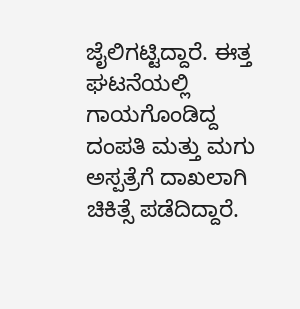ಜೈಲಿಗಟ್ಟಿದ್ದಾರೆ. ಈತ್ತ ಘಟನೆಯಲ್ಲಿ ಗಾಯಗೊಂಡಿದ್ದ ದಂಪತಿ ಮತ್ತು ಮಗು ಅಸ್ಪತ್ರೆಗೆ ದಾಖಲಾಗಿ ಚಿಕಿತ್ಸೆ ಪಡೆದಿದ್ದಾರೆ.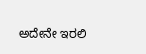ಅದೇನೇ ಇರಲಿ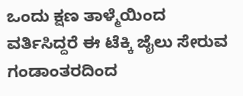ಒಂದು ಕ್ಷಣ ತಾಳ್ಮೆಯಿಂದ ವರ್ತಿಸಿದ್ದರೆ ಈ ಟೆಕ್ಕಿ ಜೈಲು ಸೇರುವ ಗಂಡಾಂತರದಿಂದ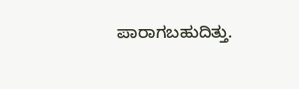ಪಾರಾಗಬಹುದಿತ್ತು.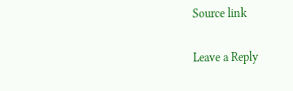Source link

Leave a Reply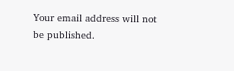Your email address will not be published.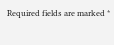Required fields are marked *